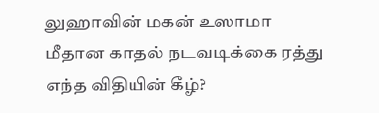லுஹாவின் மகன் உஸாமா மீதான காதல் நடவடிக்கை ரத்து எந்த விதியின் கீழ்?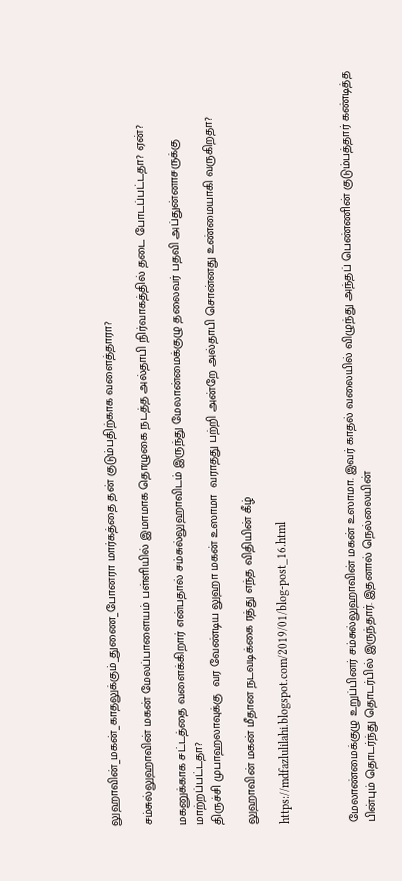லுஹாவின்_மகன்_காதலுக்கும்_துணை_போனரா மார்கத்தை தன் குடும்பதிற்காக வளைத்தாரா?

சம்சுல்லுஹாவின் மகன் மேலப்பாளையம் பள்ளியில் இமாமாக தொழுகை நடத்த அல்தாபி நிர்வாகத்தில் தடை போடப்பட்டதா? ஏன்?

மகனுக்காக சட்டத்தை வளைக்கிறார் என்பதால் சம்சுல்லுஹாவிடம் இருந்து மேலான்மைக்குழு தலைவர் பதவி அப்துன்னாசருக்கு மாற்றப்பட்டதா?
திருச்சி முபாஹலாவுக்கு  வர வேண்டிய லுஹா மகன் உஸாமா  வராதது பற்றி அன்றே அல்தாபி சொன்னது உண்மையாகி வருகிறதா?

லுஹாவின் மகன் மீதான நடவடிக்கை ரத்து எந்த விதியின் கீழ்

https://mdfazlulilahi.blogspot.com/2019/01/blog-post_16.html



மேலாண்மைக்குழு உறுப்பினர் சம்சுல்லுஹாவின் மகன் உஸாமா. இவர் காதல் வலையில் விழுந்து அந்தப் பெண்ணின் குடும்பத்தார் கண்டித்த பின்பும் தொடர்ந்து தொடர்பில் இருந்தார். இதனால் நெல்லையின்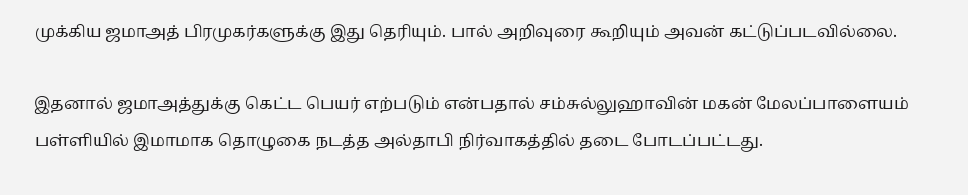முக்கிய ஜமாஅத் பிரமுகர்களுக்கு இது தெரியும். பால் அறிவுரை கூறியும் அவன் கட்டுப்படவில்லை.

இதனால் ஜமாஅத்துக்கு கெட்ட பெயர் எற்படும் என்பதால் சம்சுல்லுஹாவின் மகன் மேலப்பாளையம் பள்ளியில் இமாமாக தொழுகை நடத்த அல்தாபி நிர்வாகத்தில் தடை போடப்பட்டது.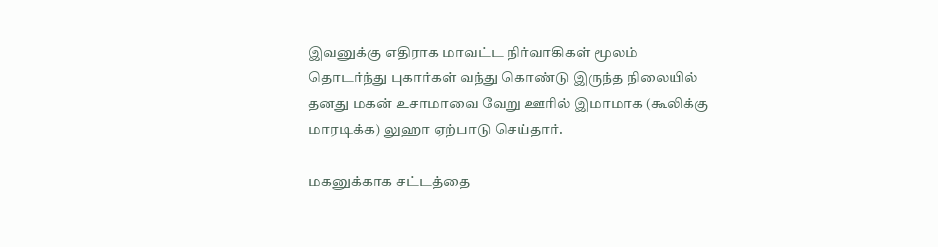இவனுக்கு எதிராக மாவட்ட நிர்வாகிகள் மூலம் தொடர்ந்து புகார்கள் வந்து கொண்டு இருந்த நிலையில் தனது மகன் உசாமாவை வேறு ஊரில் இமாமாக (கூலிக்கு மாரடிக்க) லுஹா ஏற்பாடு செய்தார்.

மகனுக்காக சட்டத்தை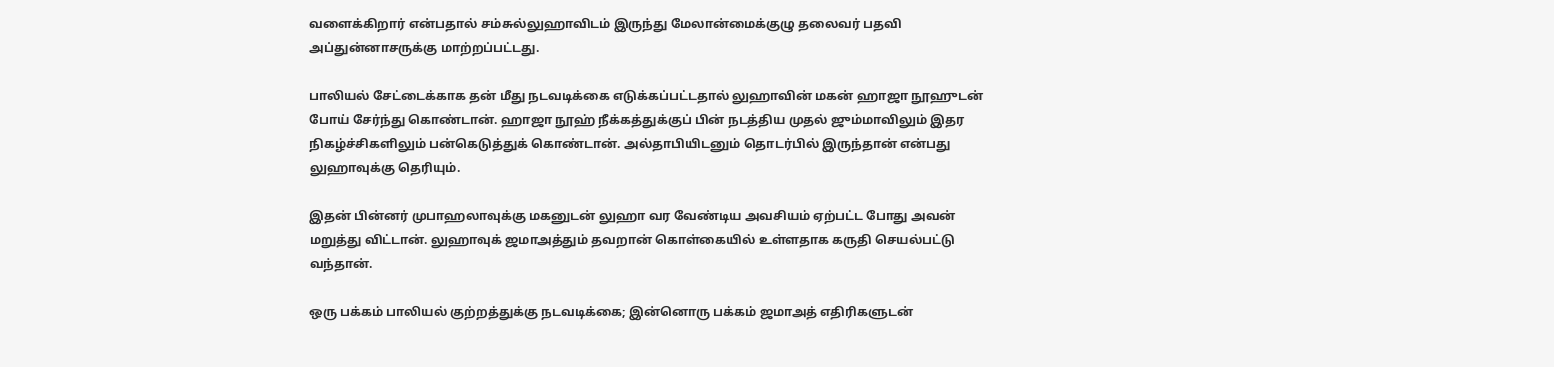வளைக்கிறார் என்பதால் சம்சுல்லுஹாவிடம் இருந்து மேலான்மைக்குழு தலைவர் பதவி அப்துன்னாசருக்கு மாற்றப்பட்டது.

பாலியல் சேட்டைக்காக தன் மீது நடவடிக்கை எடுக்கப்பட்டதால் லுஹாவின் மகன் ஹாஜா நூஹுடன் போய் சேர்ந்து கொண்டான். ஹாஜா நூஹ் நீக்கத்துக்குப் பின் நடத்திய முதல் ஜும்மாவிலும் இதர நிகழ்ச்சிகளிலும் பன்கெடுத்துக் கொண்டான். அல்தாபியிடனும் தொடர்பில் இருந்தான் என்பது லுஹாவுக்கு தெரியும்.

இதன் பின்னர் முபாஹலாவுக்கு மகனுடன் லுஹா வர வேண்டிய அவசியம் ஏற்பட்ட போது அவன் மறுத்து விட்டான். லுஹாவுக் ஜமாஅத்தும் தவறான் கொள்கையில் உள்ளதாக கருதி செயல்பட்டு வந்தான்.

ஒரு பக்கம் பாலியல் குற்றத்துக்கு நடவடிக்கை; இன்னொரு பக்கம் ஜமாஅத் எதிரிகளுடன்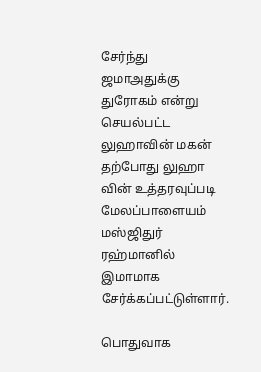சேர்ந்து ஜமாஅதுக்கு துரோகம் என்று செயல்பட்ட லுஹாவின் மகன் தற்போது லுஹா வின் உத்தரவுப்படி மேலப்பாளையம் மஸ்ஜிதுர் ரஹ்மானில் இமாமாக சேர்க்கப்பட்டுள்ளார்.

பொதுவாக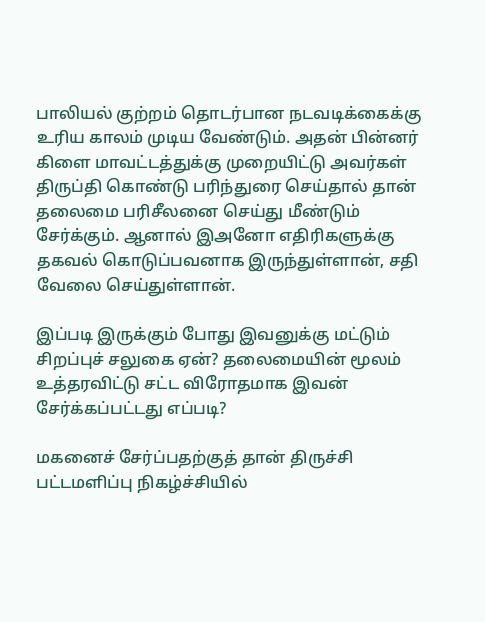பாலியல் குற்றம் தொடர்பான நடவடிக்கைக்கு உரிய காலம் முடிய வேண்டும். அதன் பின்னர் கிளை மாவட்டத்துக்கு முறையிட்டு அவர்கள் திருப்தி கொண்டு பரிந்துரை செய்தால் தான் தலைமை பரிசீலனை செய்து மீண்டும் சேர்க்கும். ஆனால் இஅனோ எதிரிகளுக்கு தகவல் கொடுப்பவனாக இருந்துள்ளான், சதி வேலை செய்துள்ளான்.

இப்படி இருக்கும் போது இவனுக்கு மட்டும் சிறப்புச் சலுகை ஏன்? தலைமையின் மூலம் உத்தரவிட்டு சட்ட விரோதமாக இவன் சேர்க்கப்பட்டது எப்படி?

மகனைச் சேர்ப்பதற்குத் தான் திருச்சி பட்டமளிப்பு நிகழ்ச்சியில்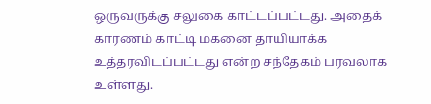ஒருவருக்கு சலுகை காட்டப்பட்டது. அதைக் காரணம் காட்டி மகனை தாயியாக்க உத்தரவிடப்பட்டது என்ற சந்தேகம் பரவலாக உள்ளது.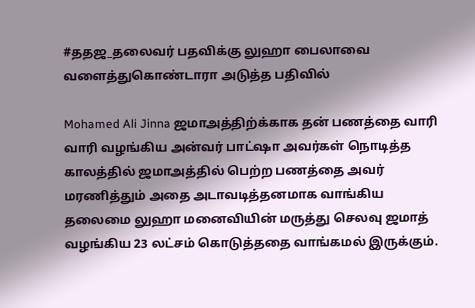#ததஜ_தலைவர் பதவிக்கு லுஹா பைலாவை வளைத்துகொண்டாரா அடுத்த பதிவில்

Mohamed Ali Jinna ஜமாஅத்திற்க்காக தன் பணத்தை வாரி வாரி வழங்கிய அன்வர் பாட்ஷா அவர்கள் நொடித்த காலத்தில் ஜமாஅத்தில் பெற்ற பணத்தை அவர் மரணித்தும் அதை அடாவடித்தனமாக வாங்கிய தலைமை லுஹா மனைவியின் மருத்து செலவு ஜமாத் வழங்கிய 23 லட்சம் கொடுத்ததை வாங்கமல் இருக்கும்.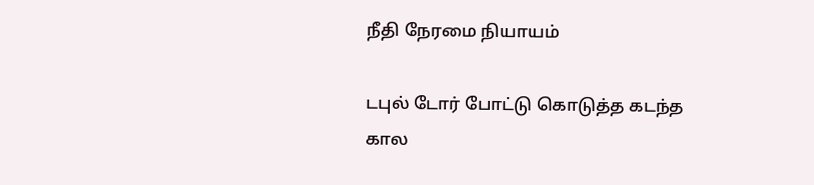நீதி நேரமை நியாயம்

டபுல் டோர் போட்டு கொடுத்த கடந்த கால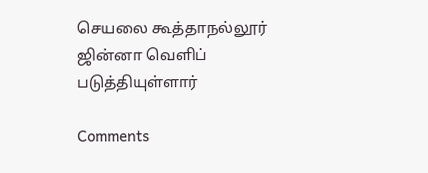செயலை கூத்தாநல்லூர் ஜின்னா வெளிப் படுத்தியுள்ளார்

Comments